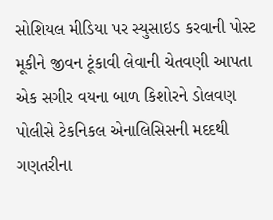સોશિયલ મીડિયા પર સ્યુસાઇડ કરવાની પોસ્ટ મૂકીને જીવન ટૂંકાવી લેવાની ચેતવણી આપતા એક સગીર વયના બાળ કિશોરને ડોલવણ પોલીસે ટેકનિકલ એનાલિસિસની મદદથી ગણતરીના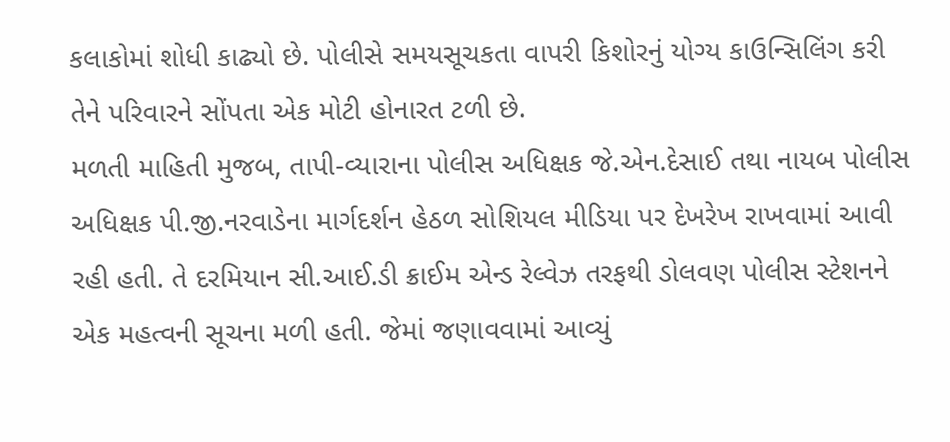કલાકોમાં શોધી કાઢ્યો છે. પોલીસે સમયસૂચકતા વાપરી કિશોરનું યોગ્ય કાઉન્સિલિંગ કરી તેને પરિવારને સોંપતા એક મોટી હોનારત ટળી છે.
મળતી માહિતી મુજબ, તાપી-વ્યારાના પોલીસ અધિક્ષક જે.એન.દેસાઈ તથા નાયબ પોલીસ અધિક્ષક પી.જી.નરવાડેના માર્ગદર્શન હેઠળ સોશિયલ મીડિયા પર દેખરેખ રાખવામાં આવી રહી હતી. તે દરમિયાન સી.આઈ.ડી ક્રાઈમ એન્ડ રેલ્વેઝ તરફથી ડોલવણ પોલીસ સ્ટેશનને એક મહત્વની સૂચના મળી હતી. જેમાં જણાવવામાં આવ્યું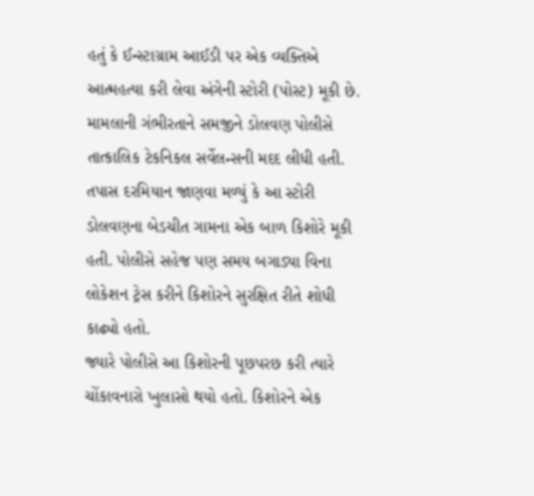હતું કે ઈન્સ્ટાગ્રામ આઈડી પર એક વ્યક્તિએ આત્મહત્યા કરી લેવા અંગેની સ્ટોરી (પોસ્ટ) મૂકી છે. મામલાની ગંભીરતાને સમજીને ડોલવણ પોલીસે તાત્કાલિક ટેકનિકલ સર્વેલન્સની મદદ લીધી હતી. તપાસ દરમિયાન જાણવા મળ્યું કે આ સ્ટોરી ડોલવણના બેડચીત ગામના એક બાળ કિશોરે મૂકી હતી. પોલીસે સહેજ પણ સમય બગાડ્યા વિના લોકેશન ટ્રેસ કરીને કિશોરને સુરક્ષિત રીતે શોધી કાઢ્યો હતો.
જ્યારે પોલીસે આ કિશોરની પૂછપરછ કરી ત્યારે ચોંકાવનારો ખુલાસો થયો હતો. કિશોરને એક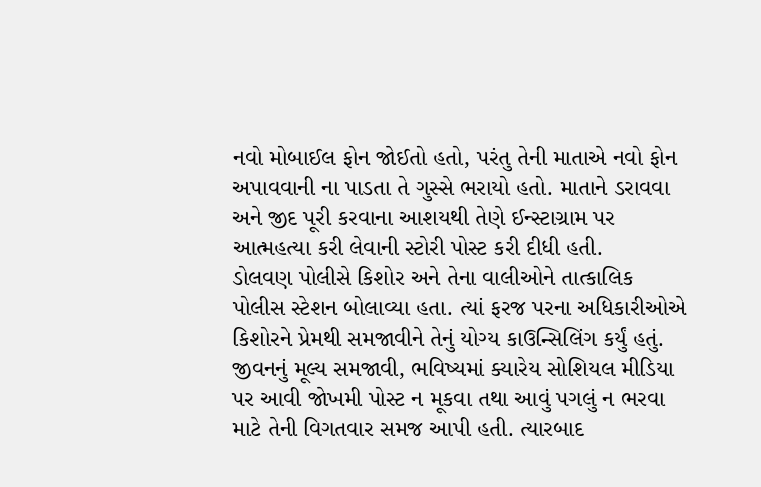નવો મોબાઈલ ફોન જોઈતો હતો, પરંતુ તેની માતાએ નવો ફોન અપાવવાની ના પાડતા તે ગુસ્સે ભરાયો હતો. માતાને ડરાવવા અને જીદ પૂરી કરવાના આશયથી તેણે ઈન્સ્ટાગ્રામ પર આત્મહત્યા કરી લેવાની સ્ટોરી પોસ્ટ કરી દીધી હતી.
ડોલવણ પોલીસે કિશોર અને તેના વાલીઓને તાત્કાલિક પોલીસ સ્ટેશન બોલાવ્યા હતા. ત્યાં ફરજ પરના અધિકારીઓએ કિશોરને પ્રેમથી સમજાવીને તેનું યોગ્ય કાઉન્સિલિંગ કર્યું હતું. જીવનનું મૂલ્ય સમજાવી, ભવિષ્યમાં ક્યારેય સોશિયલ મીડિયા પર આવી જોખમી પોસ્ટ ન મૂકવા તથા આવું પગલું ન ભરવા માટે તેની વિગતવાર સમજ આપી હતી. ત્યારબાદ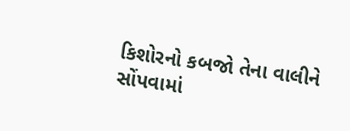કિશોરનો કબજો તેના વાલીને સોંપવામાં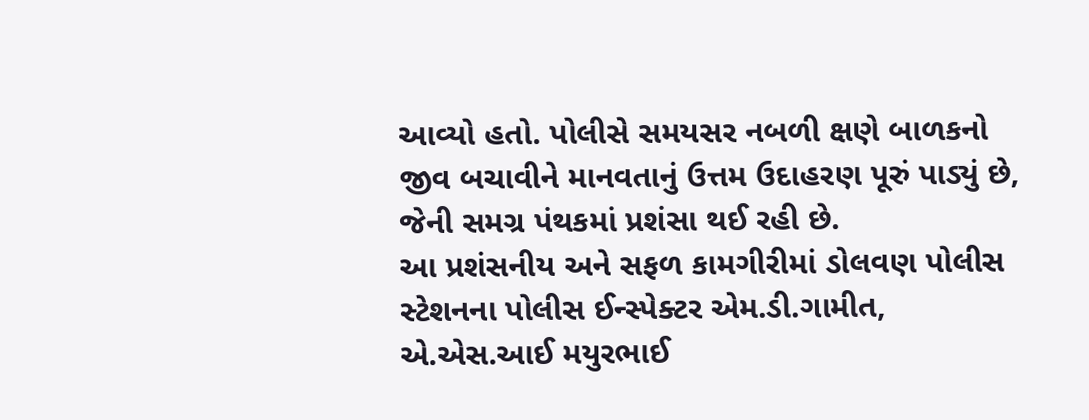આવ્યો હતો. પોલીસે સમયસર નબળી ક્ષણે બાળકનો જીવ બચાવીને માનવતાનું ઉત્તમ ઉદાહરણ પૂરું પાડ્યું છે, જેની સમગ્ર પંથકમાં પ્રશંસા થઈ રહી છે.
આ પ્રશંસનીય અને સફળ કામગીરીમાં ડોલવણ પોલીસ સ્ટેશનના પોલીસ ઈન્સ્પેક્ટર એમ.ડી.ગામીત, એ.એસ.આઈ મયુરભાઈ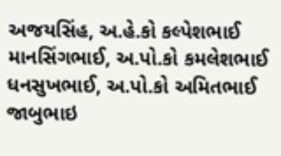અજયસિંહ, અ.હે.કો કલ્પેશભાઈ માનસિંગભાઈ, અ.પો.કો કમલેશભાઈ ધનસુખભાઈ, અ.પો.કો અમિતભાઈ જાબુભાઇ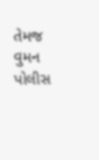તેમજ વુમન પોલીસ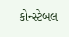કોન્સ્ટેબલ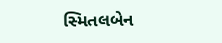સ્મિતલબેન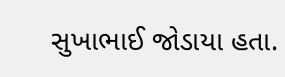સુખાભાઈ જોડાયા હતા.